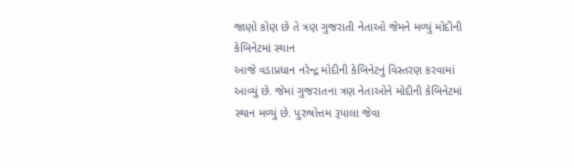જાણો કોણ છે તે ત્રણ ગુજરાતી નેતાઓ જેમને મળ્યું મોદીની કેબિનેટમાં સ્થાન
આજે વડાપ્રધાન નરેન્દ્ર મોદીની કેબિનેટનું વિસ્તરણ કરવામાં આવ્યું છે. જેમાં ગુજરાતના ત્રણ નેતાઓને મોદીની કેબિનેટમાં સ્થાન મળ્યું છે. પુરુષોત્તમ રૂપાલા જેવા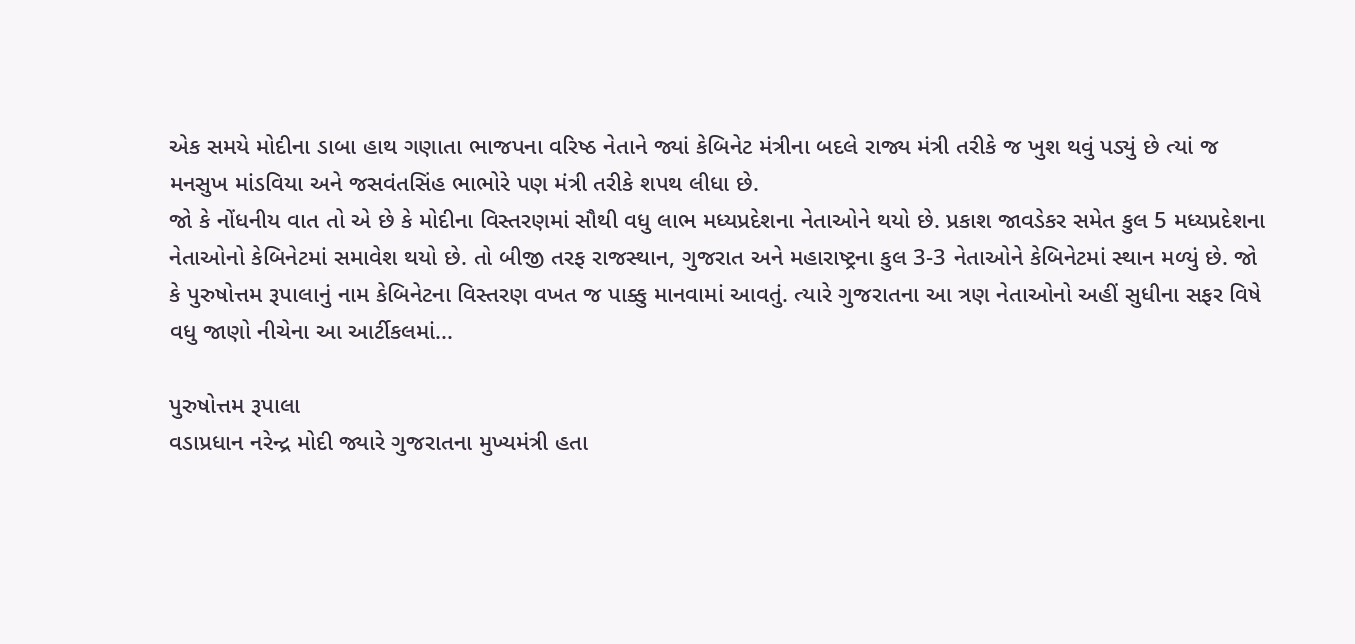એક સમયે મોદીના ડાબા હાથ ગણાતા ભાજપના વરિષ્ઠ નેતાને જ્યાં કેબિનેટ મંત્રીના બદલે રાજ્ય મંત્રી તરીકે જ ખુશ થવું પડ્યું છે ત્યાં જ મનસુખ માંડવિયા અને જસવંતસિંહ ભાભોરે પણ મંત્રી તરીકે શપથ લીધા છે.
જો કે નોંધનીય વાત તો એ છે કે મોદીના વિસ્તરણમાં સૌથી વધુ લાભ મધ્યપ્રદેશના નેતાઓને થયો છે. પ્રકાશ જાવડેકર સમેત કુલ 5 મધ્યપ્રદેશના નેતાઓનો કેબિનેટમાં સમાવેશ થયો છે. તો બીજી તરફ રાજસ્થાન, ગુજરાત અને મહારાષ્ટ્રના કુલ 3-3 નેતાઓને કેબિનેટમાં સ્થાન મળ્યું છે. જો કે પુરુષોત્તમ રૂપાલાનું નામ કેબિનેટના વિસ્તરણ વખત જ પાક્કુ માનવામાં આવતું. ત્યારે ગુજરાતના આ ત્રણ નેતાઓનો અહીં સુધીના સફર વિષે વધુ જાણો નીચેના આ આર્ટીકલમાં...

પુરુષોત્તમ રૂપાલા
વડાપ્રધાન નરેન્દ્ર મોદી જ્યારે ગુજરાતના મુખ્યમંત્રી હતા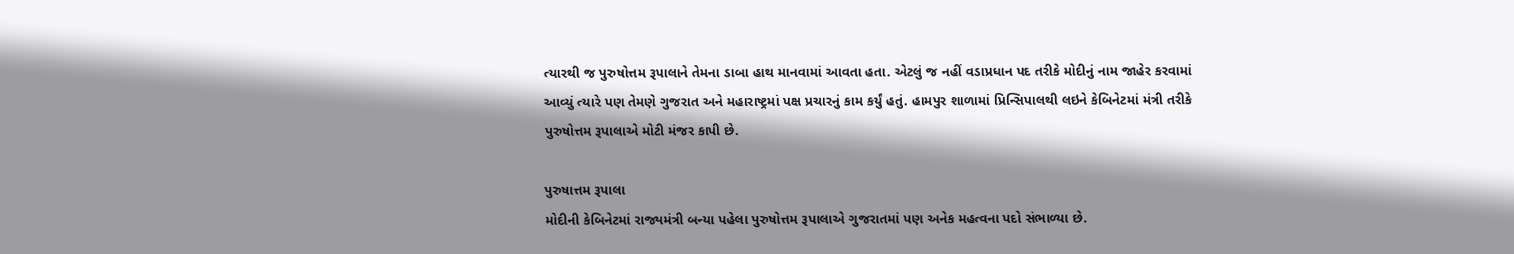ત્યારથી જ પુરુષોત્તમ રૂપાલાને તેમના ડાબા હાથ માનવામાં આવતા હતા. એટલું જ નહીં વડાપ્રધાન પદ તરીકે મોદીનું નામ જાહેર કરવામાં આવ્યું ત્યારે પણ તેમણે ગુજરાત અને મહારાષ્ટ્રમાં પક્ષ પ્રચારનું કામ કર્યું હતું. હામપુર શાળામાં પ્રિન્સિપાલથી લઇને કેબિનેટમાં મંત્રી તરીકે પુરુષોત્તમ રૂપાલાએ મોટી મંજર કાપી છે.

પુરુષાત્તમ રૂપાલા
મોદીની કેબિનેટમાં રાજ્યમંત્રી બન્યા પહેલા પુરુષોત્તમ રૂપાલાએ ગુજરાતમાં પણ અનેક મહત્વના પદો સંભાળ્યા છે.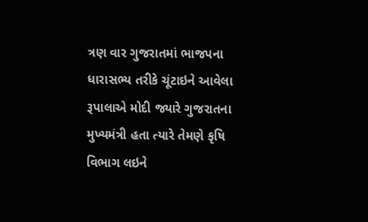ત્રણ વાર ગુજરાતમાં ભાજપના ધારાસભ્ય તરીકે ચૂંટાઇને આવેલા રૂપાલાએ મોદી જ્યારે ગુજરાતના મુખ્યમંત્રી હતા ત્યારે તેમણે કૃષિ વિભાગ લઇને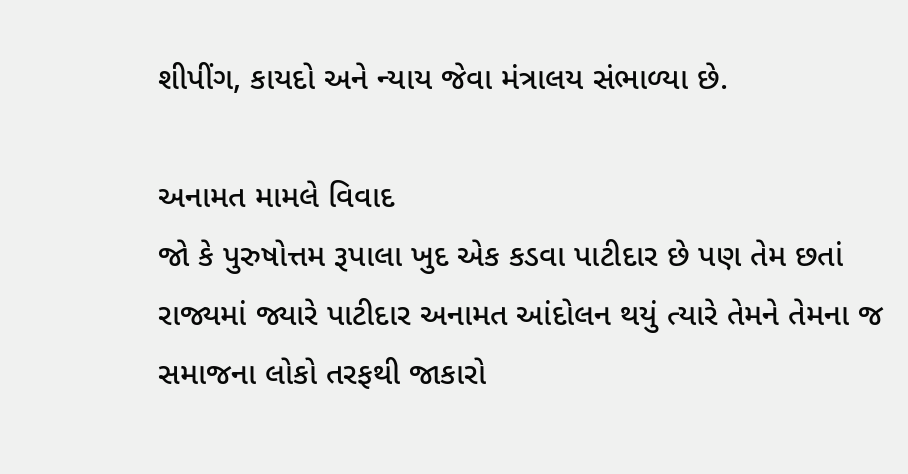શીપીંગ, કાયદો અને ન્યાય જેવા મંત્રાલય સંભાળ્યા છે.

અનામત મામલે વિવાદ
જો કે પુરુષોત્તમ રૂપાલા ખુદ એક કડવા પાટીદાર છે પણ તેમ છતાં રાજ્યમાં જ્યારે પાટીદાર અનામત આંદોલન થયું ત્યારે તેમને તેમના જ સમાજના લોકો તરફથી જાકારો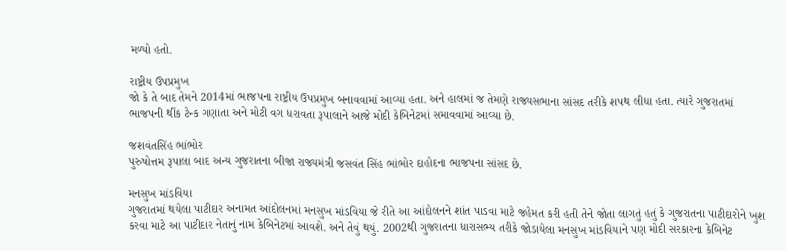મળ્યો હતો.

રાષ્ટ્રીય ઉપપ્રમુખ
જો કે તે બાદ તેમને 2014માં ભાજપના રાષ્ટ્રીય ઉપપ્રમુખ બનાવવામાં આવ્યા હતા. અને હાલમાં જ તેમણે રાજ્યસભાના સાંસદ તરીકે શપથ લીધા હતા. ત્યારે ગુજરાતમાં ભાજપની થીંક ટેન્ક ગણાતા અને મોટી વગ ધરાવતા રૂપાલાને આજે મોદી કેબિનેટમાં સમાવવામાં આવ્યા છે.

જશવંતસિંહ ભાંભોર
પુરુષોત્તમ રૂપાલા બાદ અન્ય ગુજરાતના બીજા રાજ્યમંત્રી જસવંત સિંહ ભાંભોર દાહોદના ભાજપના સાંસદ છે.

મનસુખ માંડવિયા
ગુજરાતમાં થયેલા પાટીદાર અનામત આંદોલનમાં મનસુખ માંડવિયા જે રીતે આ આંદોલનને શાંત પાડવા માટે જહેમત કરી હતી તેને જોતા લાગતું હતું કે ગુજરાતના પાટીદારોને ખુશ કરવા માટે આ પાટીદાર નેતાનું નામ કેબિનેટમાં આવશે. અને તેવું થયું. 2002થી ગુજરાતના ધારાસભ્ય તરીકે જોડાયેલા મનસુખ માંડવિયાને પણ મોદી સરકારના કેબિનેટ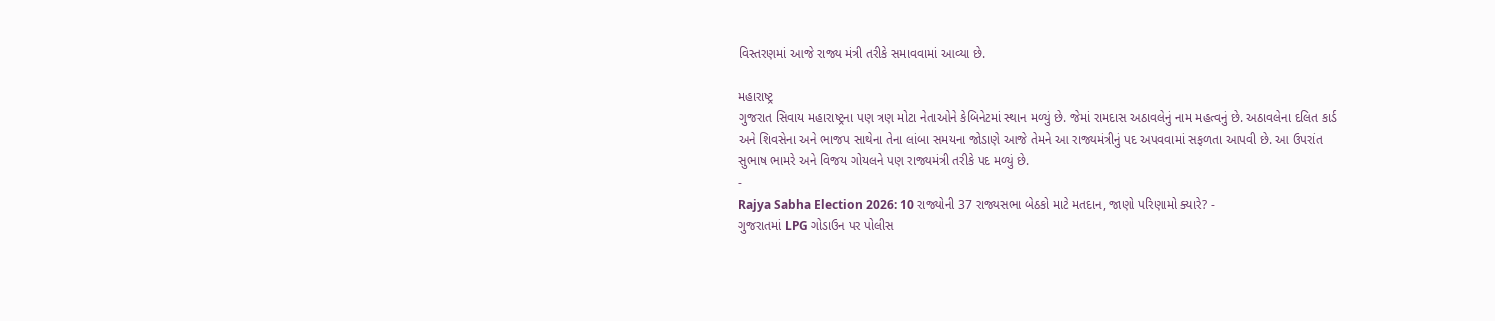વિસ્તરણમાં આજે રાજ્ય મંત્રી તરીકે સમાવવામાં આવ્યા છે.

મહારાષ્ટ્ર
ગુજરાત સિવાય મહારાષ્ટ્રના પણ ત્રણ મોટા નેતાઓને કેબિનેટમાં સ્થાન મળ્યું છે. જેમાં રામદાસ અઠાવલેનું નામ મહત્વનું છે. અઠાવલેના દલિત કાર્ડ અને શિવસેના અને ભાજપ સાથેના તેના લાંબા સમયના જોડાણે આજે તેમને આ રાજ્યમંત્રીનું પદ અપવવામાં સફળતા આપવી છે. આ ઉપરાંત સુભાષ ભામરે અને વિજય ગોયલને પણ રાજ્યમંત્રી તરીકે પદ મળ્યું છે.
-
Rajya Sabha Election 2026: 10 રાજ્યોની 37 રાજ્યસભા બેઠકો માટે મતદાન, જાણો પરિણામો ક્યારે? -
ગુજરાતમાં LPG ગોડાઉન પર પોલીસ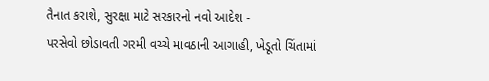તૈનાત કરાશે, સુરક્ષા માટે સરકારનો નવો આદેશ -
પરસેવો છોડાવતી ગરમી વચ્ચે માવઠાની આગાહી, ખેડૂતો ચિંતામાં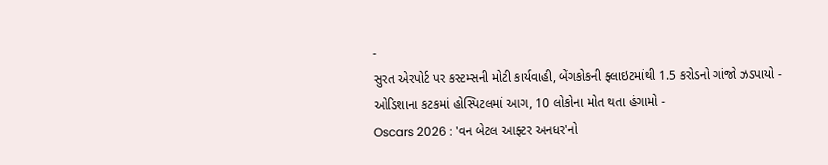-
સુરત એરપોર્ટ પર કસ્ટમ્સની મોટી કાર્યવાહી, બેંગકોકની ફ્લાઇટમાંથી 1.5 કરોડનો ગાંજો ઝડપાયો -
ઓડિશાના કટકમાં હોસ્પિટલમાં આગ, 10 લોકોના મોત થતા હંગામો -
Oscars 2026 : 'વન બેટલ આફ્ટર અનધર'નો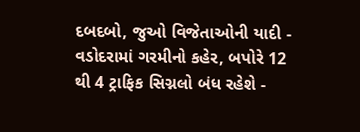દબદબો, જુઓ વિજેતાઓની યાદી -
વડોદરામાં ગરમીનો કહેર, બપોરે 12 થી 4 ટ્રાફિક સિગ્નલો બંધ રહેશે -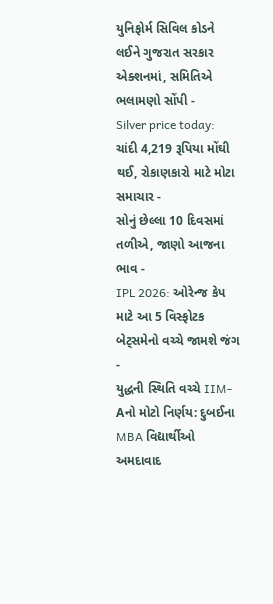યુનિફોર્મ સિવિલ કોડને લઈને ગુજરાત સરકાર એક્શનમાં, સમિતિએ ભલામણો સોંપી -
Silver price today: ચાંદી 4,219 રૂપિયા મોંઘી થઈ, રોકાણકારો માટે મોટા સમાચાર -
સોનું છેલ્લા 10 દિવસમાં તળીએ, જાણો આજના ભાવ -
IPL 2026: ઓરેન્જ કેપ માટે આ 5 વિસ્ફોટક બેટ્સમેનો વચ્ચે જામશે જંગ -
યુદ્ધની સ્થિતિ વચ્ચે IIM-Aનો મોટો નિર્ણય: દુબઈના MBA વિદ્યાર્થીઓ અમદાવાદ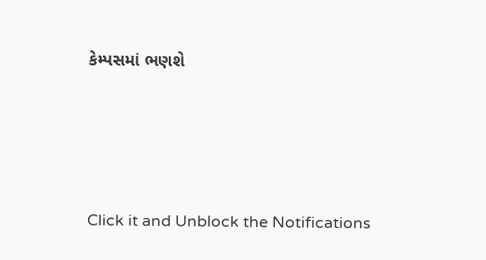કેમ્પસમાં ભણશે







Click it and Unblock the Notifications